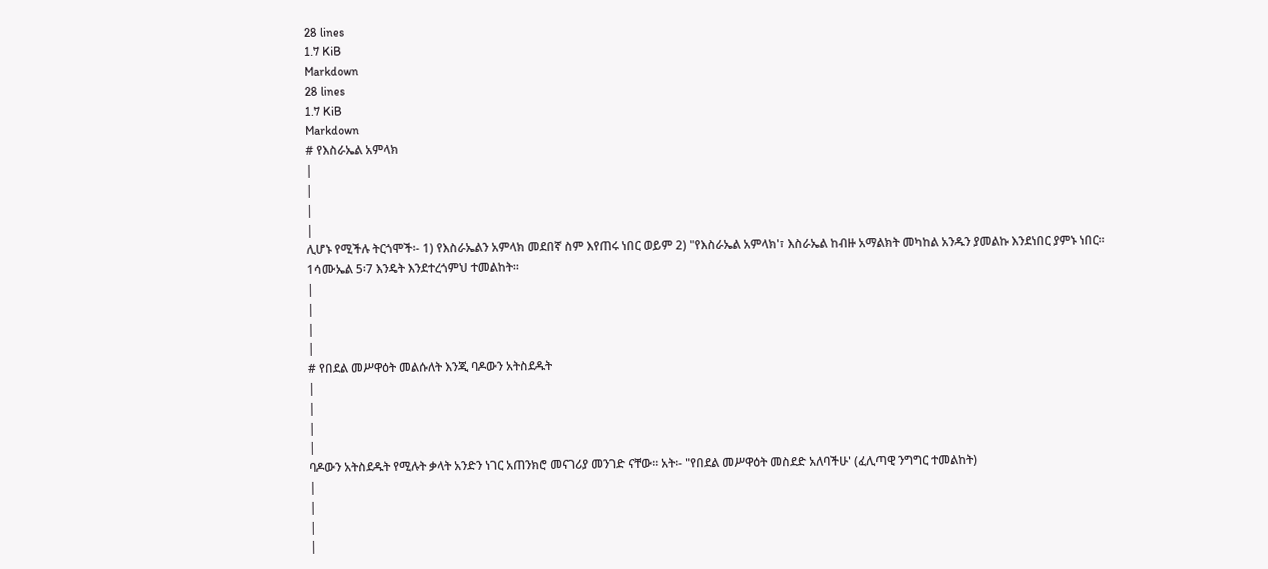28 lines
1.7 KiB
Markdown
28 lines
1.7 KiB
Markdown
# የእስራኤል አምላክ
|
|
|
|
ሊሆኑ የሚችሉ ትርጎሞች፡- 1) የእስራኤልን አምላክ መደበኛ ስም እየጠሩ ነበር ወይም 2) "የእስራኤል አምላክ'፣ እስራኤል ከብዙ አማልክት መካከል አንዱን ያመልኩ እንደነበር ያምኑ ነበር፡፡ 1ሳሙኤል 5፡7 እንዴት እንደተረጎምህ ተመልከት፡፡
|
|
|
|
# የበደል መሥዋዕት መልሱለት እንጂ ባዶውን አትስደዱት
|
|
|
|
ባዶውን አትስደዱት የሚሉት ቃላት አንድን ነገር አጠንክሮ መናገሪያ መንገድ ናቸው፡፡ አት፡- "የበደል መሥዋዕት መስደድ አለባችሁ' (ፈሊጣዊ ንግግር ተመልከት)
|
|
|
|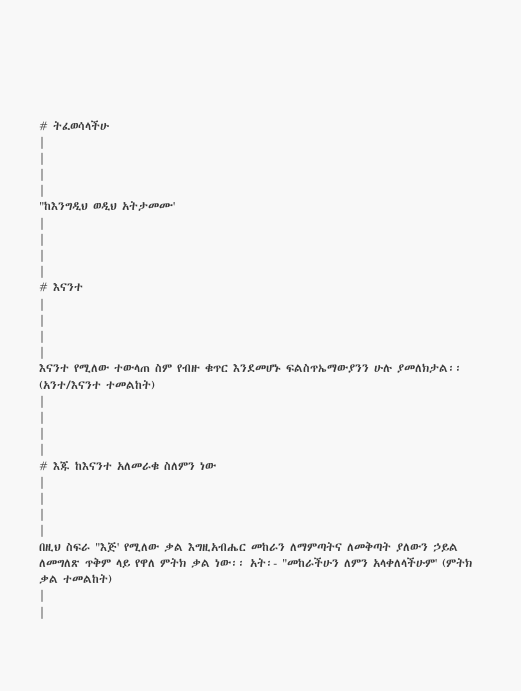# ትፈወሳላችሁ
|
|
|
|
"ከእንግዲህ ወዲህ አትታመሙ'
|
|
|
|
# እናንተ
|
|
|
|
እናንተ የሚለው ተውላጠ ስም የብዙ ቁጥር እንደመሆኑ ፍልስጥኤማውያንን ሁሉ ያመለክታል፡፡ (አንተ/እናንተ ተመልከት)
|
|
|
|
# እጁ ከእናንተ አለመራቁ ስለምን ነው
|
|
|
|
በዚህ ስፍራ "እጅ' የሚለው ቃል እግዚአብሔር መከራን ለማምጣትና ለመቅጣት ያለውን ኃይል ለመግለጽ ጥቅም ላይ የዋለ ምትክ ቃል ነው፡፡ አት፡- "መከራችሁን ለምን አላቀለላችሁም' (ምትክ ቃል ተመልከት)
|
|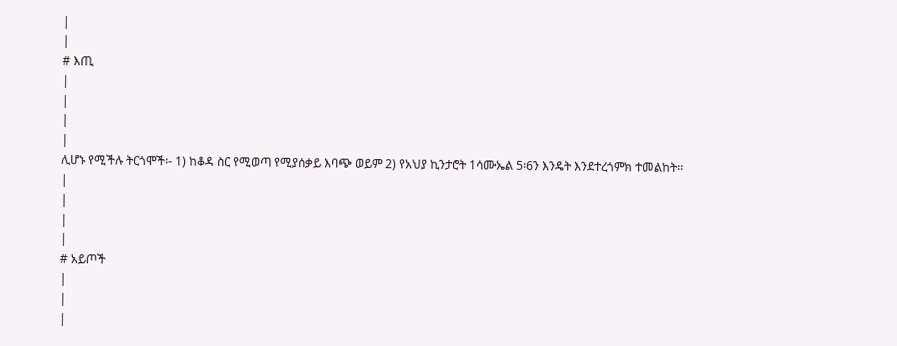|
|
# እጢ
|
|
|
|
ሊሆኑ የሚችሉ ትርጎሞች፡- 1) ከቆዳ ስር የሚወጣ የሚያሰቃይ እባጭ ወይም 2) የአህያ ኪንታሮት 1ሳሙኤል 5፡6ን እንዴት እንደተረጎምክ ተመልከት፡፡
|
|
|
|
# አይጦች
|
|
|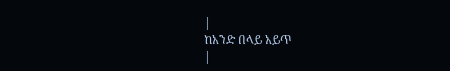|
ከአንድ በላይ አይጥ
|